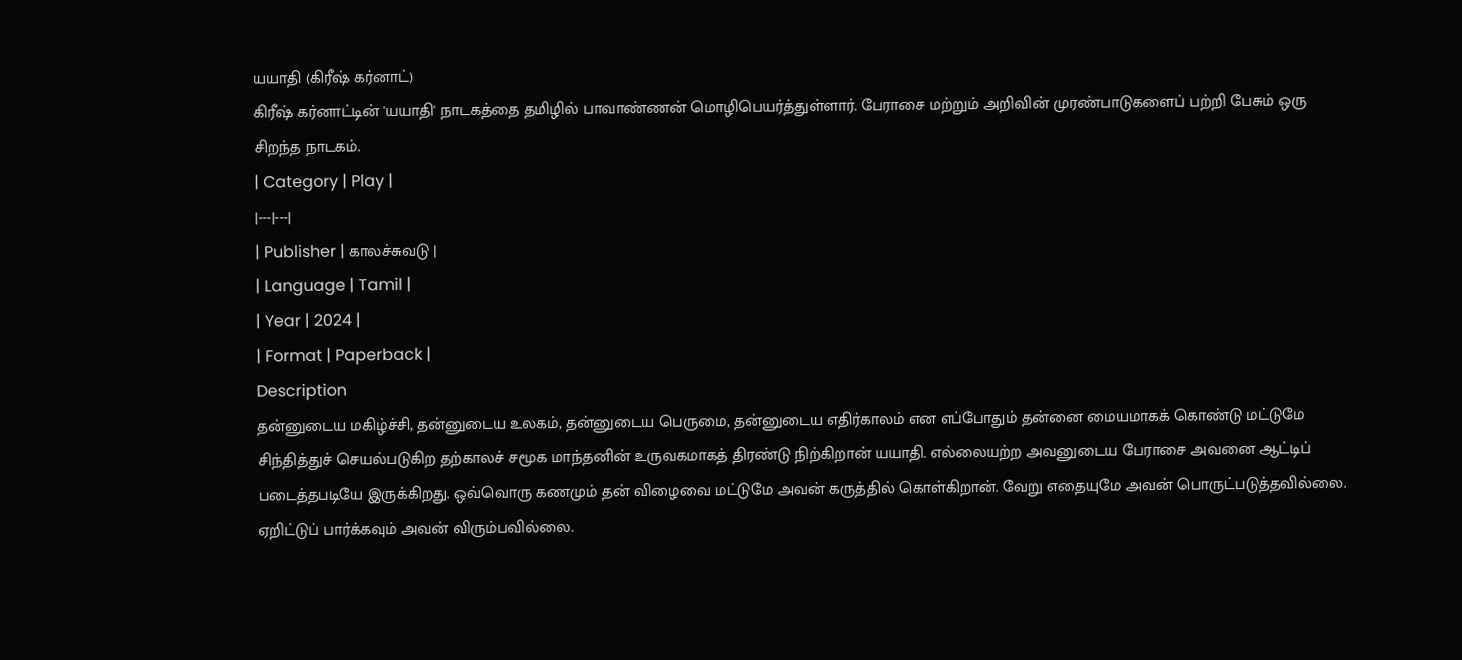யயாதி (கிரீஷ் கர்னாட்)
கிரீஷ் கர்னாட்டின் 'யயாதி' நாடகத்தை தமிழில் பாவாண்ணன் மொழிபெயர்த்துள்ளார். பேராசை மற்றும் அறிவின் முரண்பாடுகளைப் பற்றி பேசும் ஒரு சிறந்த நாடகம்.
| Category | Play |
|---|---|
| Publisher | காலச்சுவடு |
| Language | Tamil |
| Year | 2024 |
| Format | Paperback |
Description
தன்னுடைய மகிழ்ச்சி, தன்னுடைய உலகம், தன்னுடைய பெருமை, தன்னுடைய எதிர்காலம் என எப்போதும் தன்னை மையமாகக் கொண்டு மட்டுமே சிந்தித்துச் செயல்படுகிற தற்காலச் சமூக மாந்தனின் உருவகமாகத் திரண்டு நிற்கிறான் யயாதி. எல்லையற்ற அவனுடைய பேராசை அவனை ஆட்டிப் படைத்தபடியே இருக்கிறது. ஒவ்வொரு கணமும் தன் விழைவை மட்டுமே அவன் கருத்தில் கொள்கிறான். வேறு எதையுமே அவன் பொருட்படுத்தவில்லை. ஏறிட்டுப் பார்க்கவும் அவன் விரும்பவில்லை.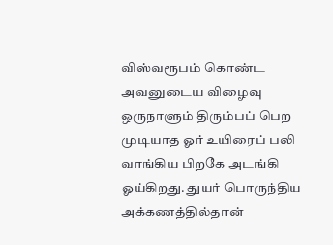விஸ்வரூபம் கொண்ட அவனுடைய விழைவு ஒருநாளும் திரும்பப் பெற முடியாத ஓர் உயிரைப் பலி வாங்கிய பிறகே அடங்கி ஓய்கிறது. துயர் பொருந்திய அக்கணத்தில்தான்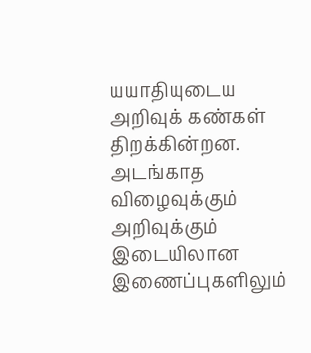யயாதியுடைய அறிவுக் கண்கள் திறக்கின்றன. அடங்காத விழைவுக்கும் அறிவுக்கும் இடையிலான இணைப்புகளிலும்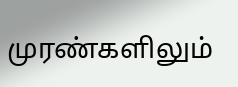முரண்களிலும்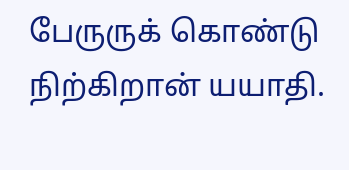பேருருக் கொண்டு நிற்கிறான் யயாதி.